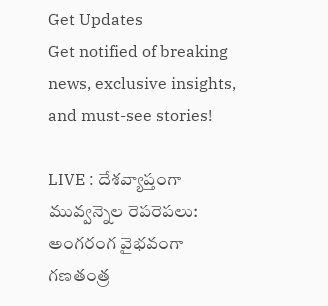Get Updates
Get notified of breaking news, exclusive insights, and must-see stories!

LIVE : దేశవ్యాప్తంగా మువ్వన్నెల రెపరెపలు: అంగరంగ వైభవంగా గణతంత్ర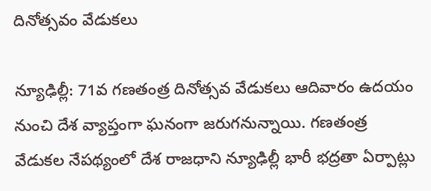దినోత్సవం వేడుకలు

న్యూఢిల్లీ: 71వ గణతంత్ర దినోత్సవ వేడుకలు ఆదివారం ఉదయం నుంచి దేశ వ్యాప్తంగా ఘనంగా జరుగనున్నాయి. గణతంత్ర వేడుకల నేపథ్యంలో దేశ రాజధాని న్యూఢిల్లీ భారీ భద్రతా ఏర్పాట్లు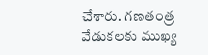చేశారు. గణతంత్ర వేడుకలకు ముఖ్య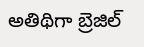అతిథిగా బ్రెజిల్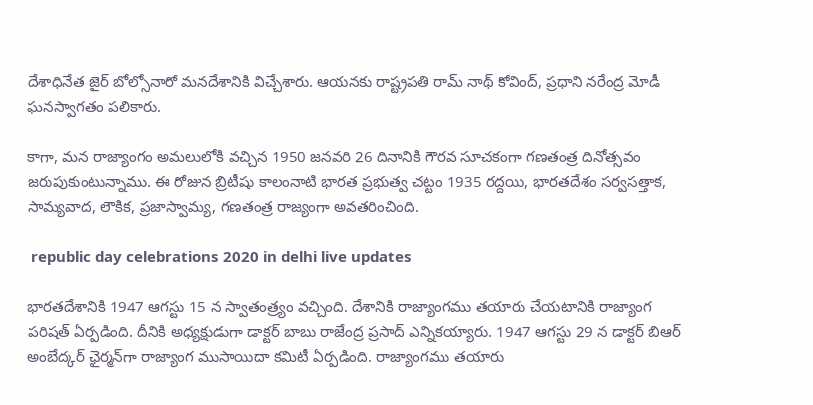దేశాధినేత జైర్ బోల్సోనారో మనదేశానికి విచ్చేశారు. ఆయనకు రాష్ట్రపతి రామ్ నాథ్ కోవింద్, ప్రధాని నరేంద్ర మోడీ ఘనస్వాగతం పలికారు.

కాగా, మన రాజ్యాంగం అమలులోకి వచ్చిన 1950 జనవరి 26 దినానికి గౌరవ సూచకంగా గణతంత్ర దినోత్సవం జరుపుకుంటున్నాము. ఈ రోజున బ్రిటీషు కాలంనాటి భారత ప్రభుత్వ చట్టం 1935 రద్దయి, భారతదేశం సర్వసత్తాక, సామ్యవాద, లౌకిక, ప్రజాస్వామ్య, గణతంత్ర రాజ్యంగా అవతరించింది.

 republic day celebrations 2020 in delhi live updates

భారతదేశానికి 1947 ఆగస్టు 15 న స్వాతంత్ర్యం వచ్చింది. దేశానికి రాజ్యాంగము తయారు చేయటానికి రాజ్యాంగ పరిషత్ ఏర్పడింది. దీనికి అధ్యక్షుడుగా డాక్టర్ బాబు రాజేంద్ర ప్రసాద్ ఎన్నికయ్యారు. 1947 ఆగస్టు 29 న డాక్టర్ బిఆర్ అంబేద్కర్ ఛైర్మన్‌గా రాజ్యాంగ ముసాయిదా కమిటీ ఏర్పడింది. రాజ్యాంగము తయారు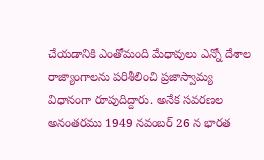చేయడానికి ఎంతోమంది మేధావులు ఎన్నో దేశాల రాజ్యాంగాలను పరిశీలించి ప్రజాస్వామ్య విధానంగా రూపుదిద్దారు. అనేక సవరణల అనంతరము 1949 నవంబర్ 26 న భారత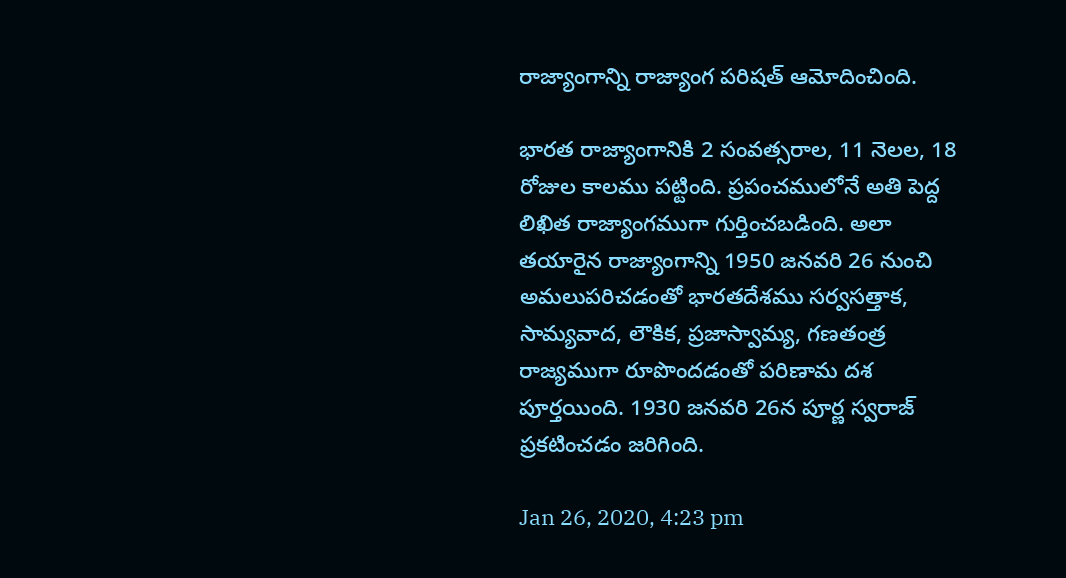రాజ్యాంగాన్ని రాజ్యాంగ పరిషత్ ఆమోదించింది.

భారత రాజ్యాంగానికి 2 సంవత్సరాల, 11 నెలల, 18 రోజుల కాలము పట్టింది. ప్రపంచములోనే అతి పెద్ద లిఖిత రాజ్యాంగముగా గుర్తించబడింది. అలా తయారైన రాజ్యాంగాన్ని 1950 జనవరి 26 నుంచి అమలుపరిచడంతో భారతదేశము సర్వసత్తాక, సామ్యవాద, లౌకిక, ప్రజాస్వామ్య, గణతంత్ర రాజ్యముగా రూపొందడంతో పరిణామ దశ పూర్తయింది. 1930 జనవరి 26న పూర్ణ స్వరాజ్ ప్రకటించడం జరిగింది.

Jan 26, 2020, 4:23 pm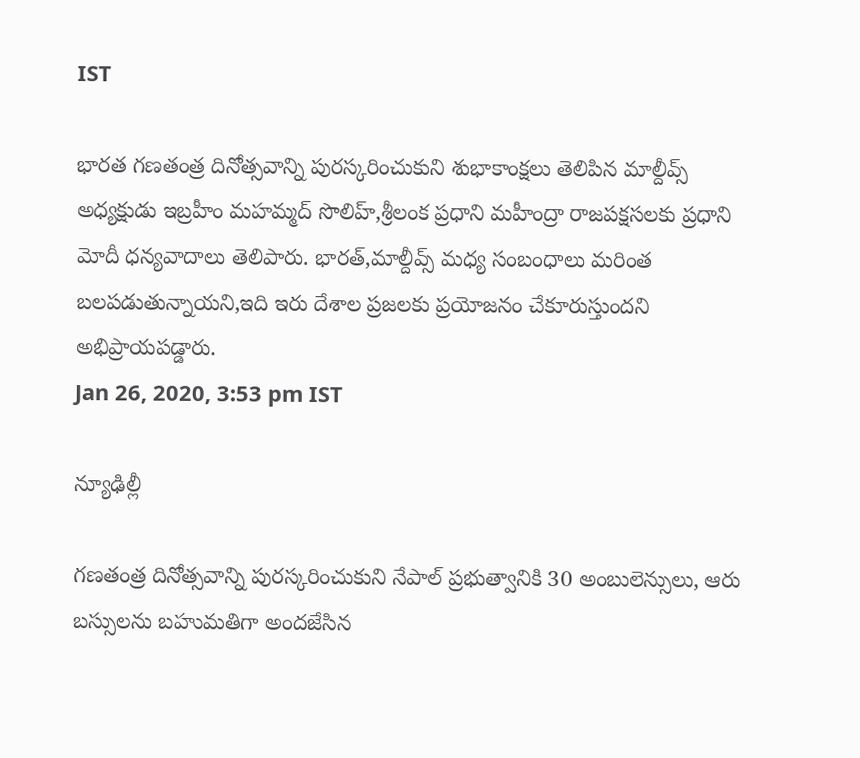IST

భారత గణతంత్ర దినోత్సవాన్ని పురస్కరించుకుని శుభాకాంక్షలు తెలిపిన మాల్దీవ్స్ అధ్యక్షుడు ఇబ్రహీం మహమ్మద్ సొలిహ్,శ్రీలంక ప్రధాని మహీంద్రా రాజపక్షసలకు ప్రధాని మోదీ ధన్యవాదాలు తెలిపారు. భారత్,మాల్దీవ్స్ మధ్య సంబంధాలు మరింత బలపడుతున్నాయని,ఇది ఇరు దేశాల ప్రజలకు ప్రయోజనం చేకూరుస్తుందని అభిప్రాయపడ్డారు.
Jan 26, 2020, 3:53 pm IST

న్యూఢిల్లీ

గణతంత్ర దినోత్సవాన్ని పురస్కరించుకుని నేపాల్‌ ప్రభుత్వానికి 30 అంబులెన్సులు, ఆరు బస్సులను బహుమతిగా అందజేసిన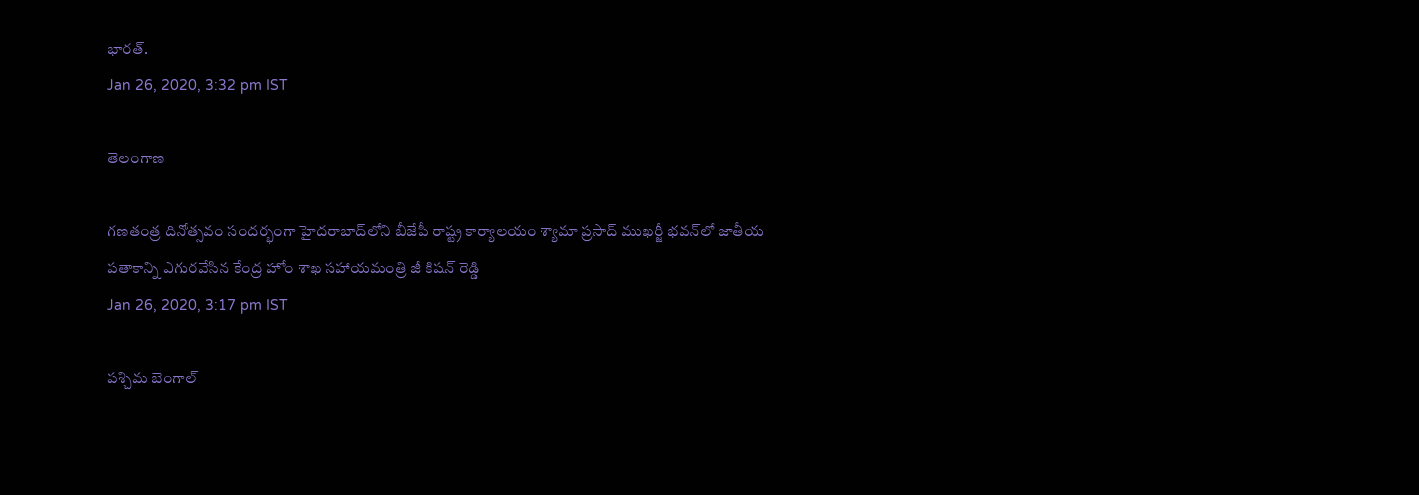భారత్.
Jan 26, 2020, 3:32 pm IST

తెలంగాణ

గణతంత్ర దినోత్సవం సందర్భంగా హైదరాబాద్‌లోని బీజేపీ రాష్ట్ర కార్యాలయం శ్యామా ప్రసాద్ ముఖర్జీ భవన్‌లో జాతీయ పతాకాన్ని ఎగురవేసిన కేంద్ర హోం శాఖ సహాయమంత్రి జీ కిషన్ రెడ్డి
Jan 26, 2020, 3:17 pm IST

పశ్చిమ బెంగాల్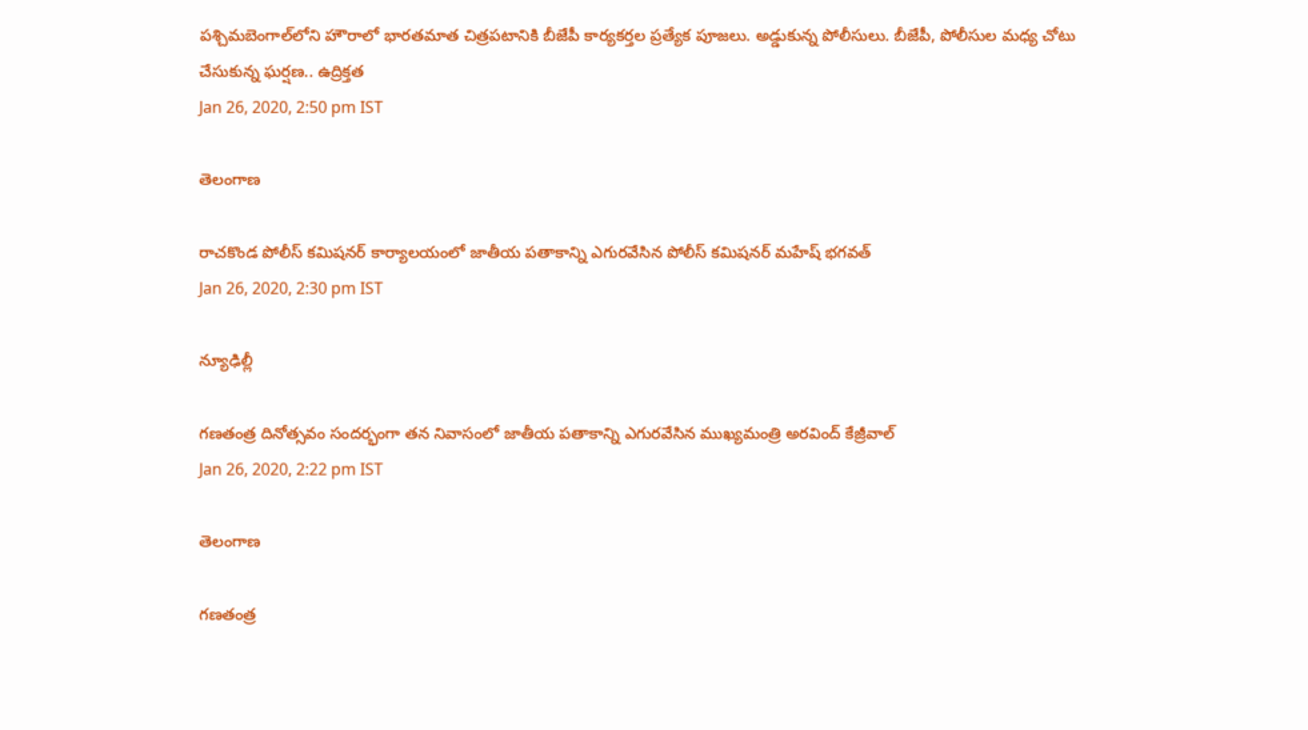పశ్చిమబెంగాల్‌లోని హౌరాలో భారతమాత చిత్రపటానికి బీజేపీ కార్యకర్తల ప్రత్యేక పూజలు. అడ్డుకున్న పోలీసులు. బీజేపీ, పోలీసుల మధ్య చోటు చేసుకున్న ఘర్షణ.. ఉద్రిక్తత
Jan 26, 2020, 2:50 pm IST

తెలంగాణ

రాచకొండ పోలీస్ కమిషనర్ కార్యాలయంలో జాతీయ పతాకాన్ని ఎగురవేసిన పోలీస్ కమిషనర్ మహేష్ భగవత్
Jan 26, 2020, 2:30 pm IST

న్యూఢిల్లీ

గణతంత్ర దినోత్సవం సందర్భంగా తన నివాసంలో జాతీయ పతాకాన్ని ఎగురవేసిన ముఖ్యమంత్రి అరవింద్ కేజ్రీవాల్
Jan 26, 2020, 2:22 pm IST

తెలంగాణ

గణతంత్ర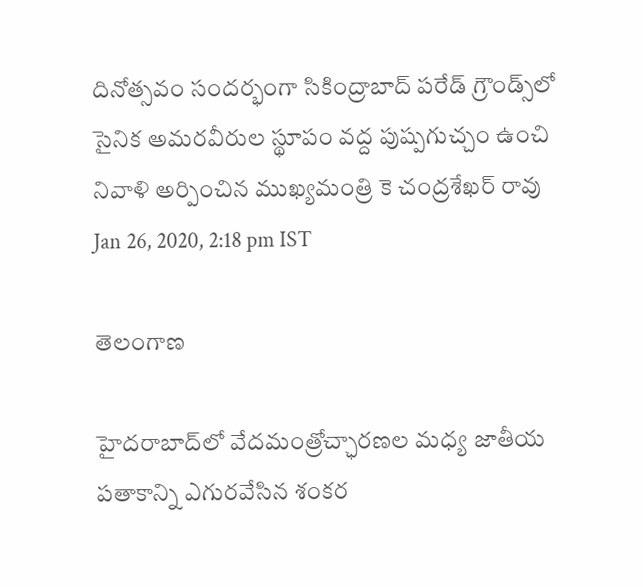దినోత్సవం సందర్భంగా సికింద్రాబాద్ పరేడ్ గ్రౌండ్స్‌లో సైనిక అమరవీరుల స్థూపం వద్ద పుష్పగుచ్చం ఉంచి నివాళి అర్పించిన ముఖ్యమంత్రి కె చంద్రశేఖర్ రావు
Jan 26, 2020, 2:18 pm IST

తెలంగాణ

హైదరాబాద్‌లో వేదమంత్రోచ్ఛారణల మధ్య జాతీయ పతాకాన్ని ఎగురవేసిన శంకర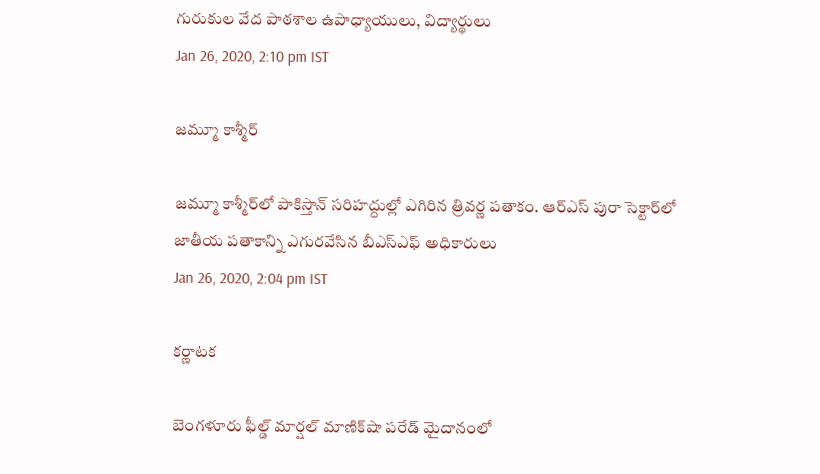గురుకుల వేద పాఠశాల ఉపాధ్యాయులు, విద్యార్థులు
Jan 26, 2020, 2:10 pm IST

జమ్మూ కాశ్మీర్

జమ్మూ కాశ్మీర్‌లో పాకిస్తాన్ సరిహద్దుల్లో ఎగిరిన త్రివర్ణ పతాకం. ఆర్ఎస్ పురా సెక్టార్‌లో జాతీయ పతాకాన్ని ఎగురవేసిన బీఎస్ఎఫ్ అధికారులు
Jan 26, 2020, 2:04 pm IST

కర్ణాటక

బెంగళూరు ఫీల్డ్ మార్షల్ మాణిక్‌షా పరేడ్ మైదానంలో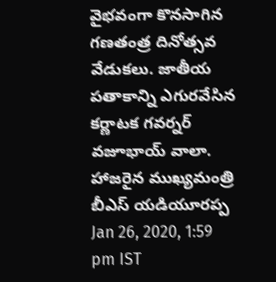వైభవంగా కొనసాగిన గణతంత్ర దినోత్సవ వేడుకలు. జాతీయ పతాకాన్ని ఎగురవేసిన కర్ణాటక గవర్నర్ వజూభాయ్ వాలా. హాజరైన ముఖ్యమంత్రి బీఎస్ యడియూరప్ప
Jan 26, 2020, 1:59 pm IST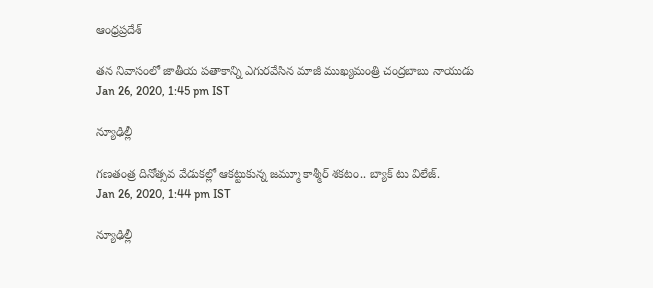ఆంధ్రప్రదేశ్

తన నివాసంలో జాతీయ పతాకాన్ని ఎగురవేసిన మాజీ ముఖ్యమంత్రి చంద్రబాబు నాయుడు
Jan 26, 2020, 1:45 pm IST

న్యూఢిల్లీ

గణతంత్ర దినోత్సవ వేడుకల్లో ఆకట్టుకున్న జమ్మూ కాశ్మీర్ శకటం.. బ్యాక్ టు విలేజ్.
Jan 26, 2020, 1:44 pm IST

న్యూఢిల్లీ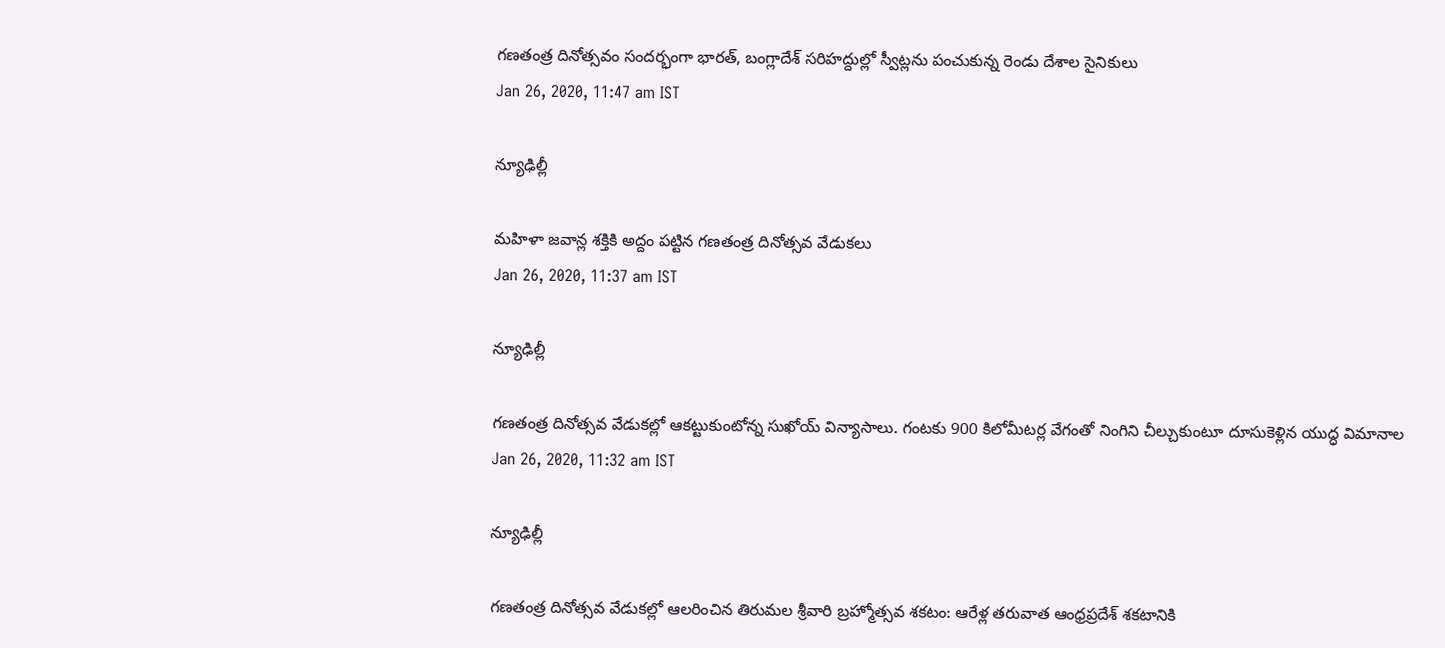గణతంత్ర దినోత్సవం సందర్భంగా భారత్, బంగ్లాదేశ్ సరిహద్దుల్లో స్వీట్లను పంచుకున్న రెండు దేశాల సైనికులు
Jan 26, 2020, 11:47 am IST

న్యూఢిల్లీ

మహిళా జవాన్ల శక్తికి అద్దం పట్టిన గణతంత్ర దినోత్సవ వేడుకలు
Jan 26, 2020, 11:37 am IST

న్యూఢిల్లీ

గణతంత్ర దినోత్సవ వేడుకల్లో ఆకట్టుకుంటోన్న సుఖోయ్ విన్యాసాలు. గంటకు 900 కిలోమీటర్ల వేగంతో నింగిని చీల్చుకుంటూ దూసుకెళ్లిన యుద్ధ విమానాల
Jan 26, 2020, 11:32 am IST

న్యూఢిల్లీ

గణతంత్ర దినోత్సవ వేడుకల్లో ఆలరించిన తిరుమల శ్రీవారి బ్రహ్మోత్సవ శకటం: ఆరేళ్ల తరువాత ఆంధ్రప్రదేశ్ శకటానికి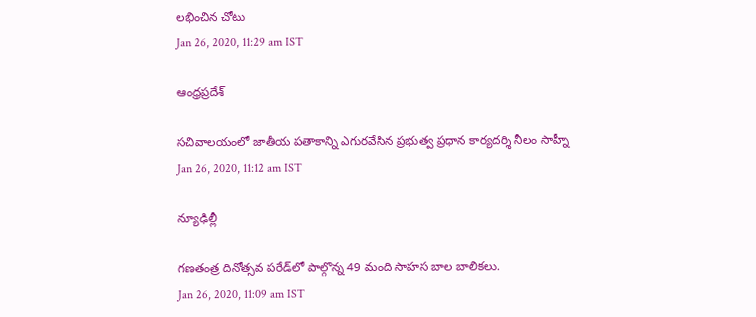లభించిన చోటు
Jan 26, 2020, 11:29 am IST

ఆంధ్రప్రదేశ్

సచివాలయంలో జాతీయ పతాకాన్ని ఎగురవేసిన ప్రభుత్వ ప్రధాన కార్యదర్శి నీలం సాహ్నీ
Jan 26, 2020, 11:12 am IST

న్యూఢిల్లీ

గణతంత్ర దినోత్సవ పరేడ్‌లో పాల్గొన్న 49 మంది సాహస బాల బాలికలు.
Jan 26, 2020, 11:09 am IST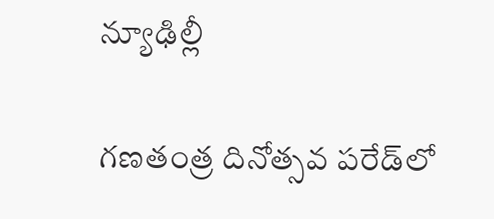న్యూఢిల్లీ

గణతంత్ర దినోత్సవ పరేడ్‌లో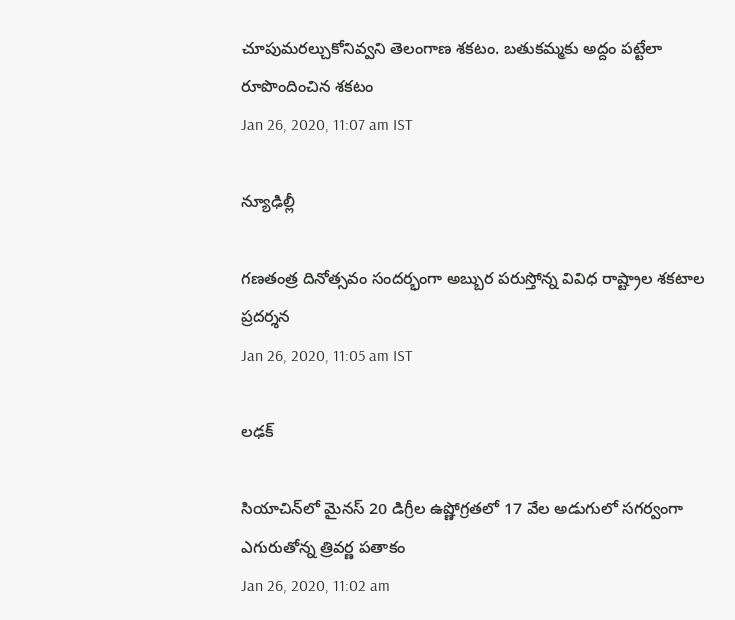చూపుమరల్చుకోనివ్వని తెలంగాణ శకటం. బతుకమ్మకు అద్దం పట్టేలా రూపొందించిన శకటం
Jan 26, 2020, 11:07 am IST

న్యూఢిల్లీ

గణతంత్ర దినోత్సవం సందర్భంగా అబ్బుర పరుస్తోన్న వివిధ రాష్ట్రాల శకటాల ప్రదర్శన
Jan 26, 2020, 11:05 am IST

లఢక్

సియాచిన్‌లో మైనస్ 20 డిగ్రీల ఉష్ణోగ్రతలో 17 వేల అడుగులో సగర్వంగా ఎగురుతోన్న త్రివర్ణ పతాకం
Jan 26, 2020, 11:02 am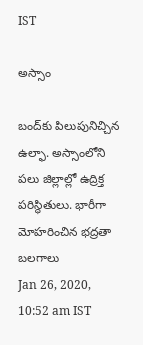IST

అస్సాం

బంద్‌కు పిలుపునిచ్చిన ఉల్ఫా. అస్సాంలోని పలు జిల్లాల్లో ఉద్రిక్త పరిస్థితులు. భారీగా మోహరించిన భద్రతా బలగాలు
Jan 26, 2020, 10:52 am IST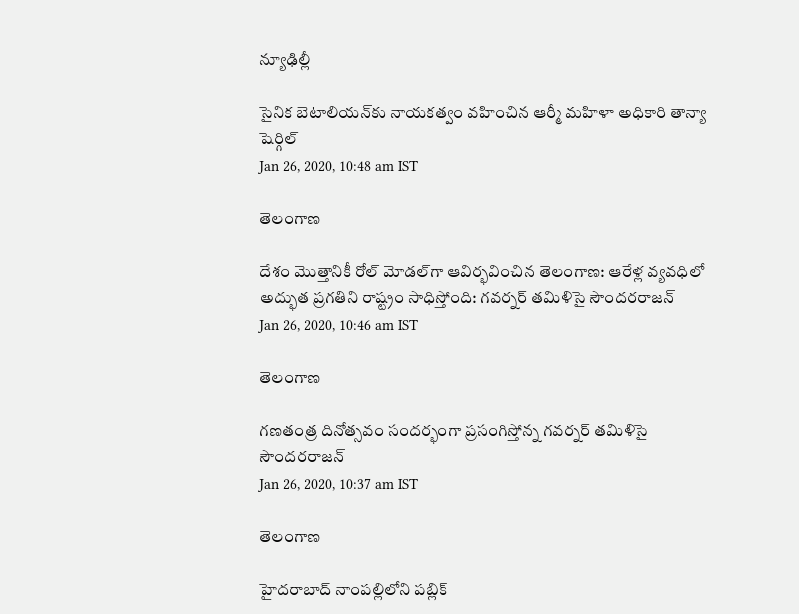న్యూఢిల్లీ

సైనిక బెటాలియన్‌కు నాయకత్వం వహించిన ఆర్మీ మహిళా అధికారి తాన్యా షెర్గిల్
Jan 26, 2020, 10:48 am IST

తెలంగాణ

దేశం మొత్తానికీ రోల్ మోడల్‌గా ఆవిర్భవించిన తెలంగాణ: ఆరేళ్ల వ్యవధిలో అద్భుత ప్రగతిని రాష్ట్రం సాధిస్తోంది: గవర్నర్ తమిళిసై సౌందరరాజన్
Jan 26, 2020, 10:46 am IST

తెలంగాణ

గణతంత్ర దినోత్సవం సందర్భంగా ప్రసంగిస్తోన్న గవర్నర్ తమిళిసై సౌందరరాజన్
Jan 26, 2020, 10:37 am IST

తెలంగాణ

హైదరాబాద్ నాంపల్లిలోని పబ్లిక్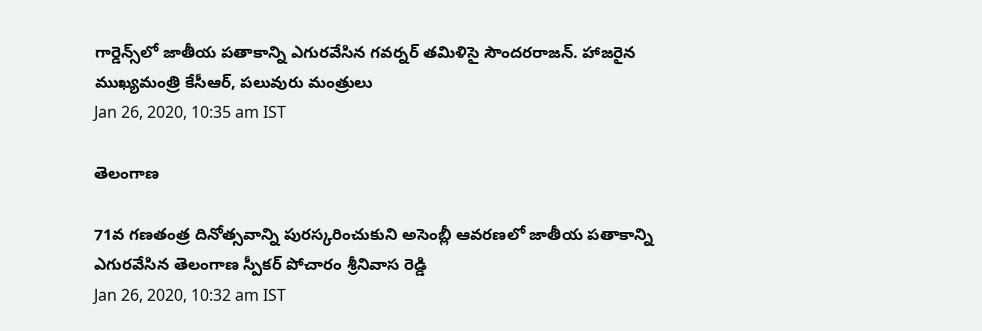గార్డెన్స్‌లో జాతీయ పతాకాన్ని ఎగురవేసిన గవర్నర్ తమిళిసై సౌందరరాజన్. హాజరైన ముఖ్యమంత్రి కేసీఆర్, పలువురు మంత్రులు
Jan 26, 2020, 10:35 am IST

తెలంగాణ

71వ గణతంత్ర దినోత్సవాన్ని పురస్కరించుకుని అసెంబ్లీ ఆవరణలో జాతీయ పతాకాన్ని ఎగురవేసిన తెలంగాణ స్పీకర్ పోచారం శ్రీనివాస రెడ్డి
Jan 26, 2020, 10:32 am IST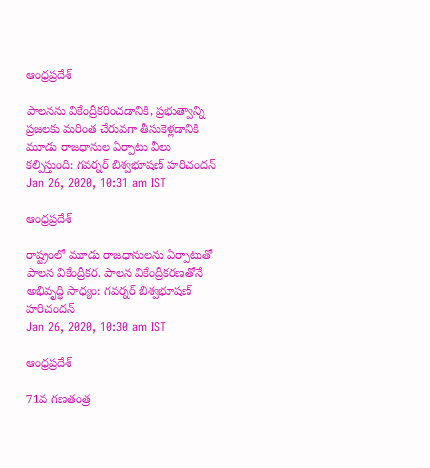ఆంధ్రప్రదేశ్

పాలనను వికేంద్రీకరించడానికి, ప్రభుత్వాన్ని ప్రజలకు మరింత చేరువగా తీసుకెళ్లడానికి మూడు రాజధానుల ఏర్పాటు వీలు కల్పిస్తుంది: గవర్నర్ బిశ్వభూషణ్ హరిచందన్
Jan 26, 2020, 10:31 am IST

ఆంధ్రప్రదేశ్

రాష్ట్రంలో మూడు రాజధానులను ఏర్పాటుతో పాలన వికేంద్రీకర. పాలన వికేంద్రీకరణతోనే అభివృద్ధి సాధ్యం: గవర్నర్ బిశ్వభూషణ్ హరిచందన్
Jan 26, 2020, 10:30 am IST

ఆంధ్రప్రదేశ్

71వ గణతంత్ర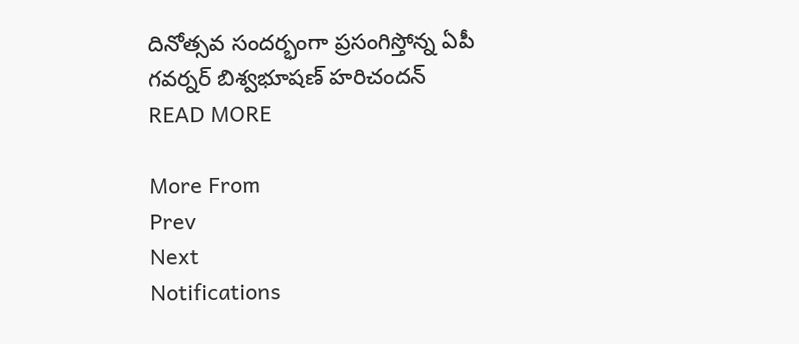దినోత్సవ సందర్భంగా ప్రసంగిస్తోన్న ఏపీ గవర్నర్ బిశ్వభూషణ్ హరిచందన్
READ MORE

More From
Prev
Next
Notifications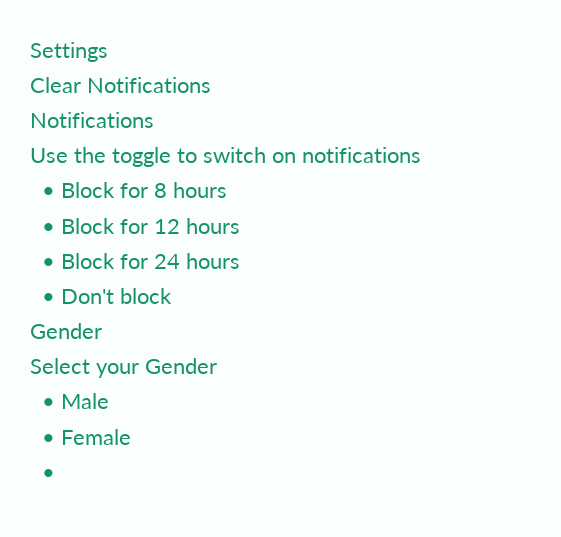Settings
Clear Notifications
Notifications
Use the toggle to switch on notifications
  • Block for 8 hours
  • Block for 12 hours
  • Block for 24 hours
  • Don't block
Gender
Select your Gender
  • Male
  • Female
  •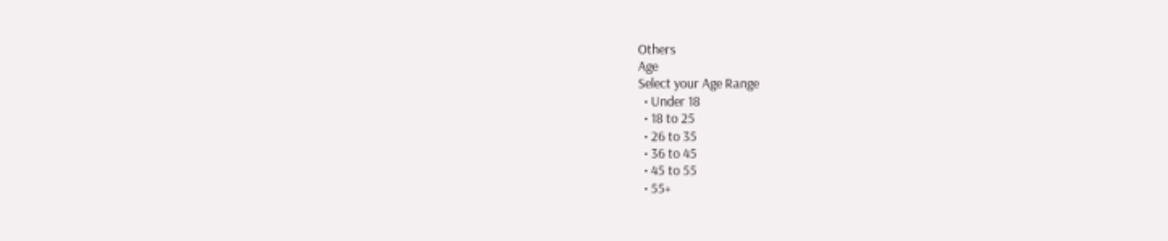Others
Age
Select your Age Range
  • Under 18
  • 18 to 25
  • 26 to 35
  • 36 to 45
  • 45 to 55
  • 55+